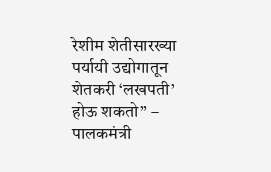रेशीम शेतीसारख्या पर्यायी उद्योगातून शेतकरी ‘लखपती’ होऊ शकतो” – पालकमंत्री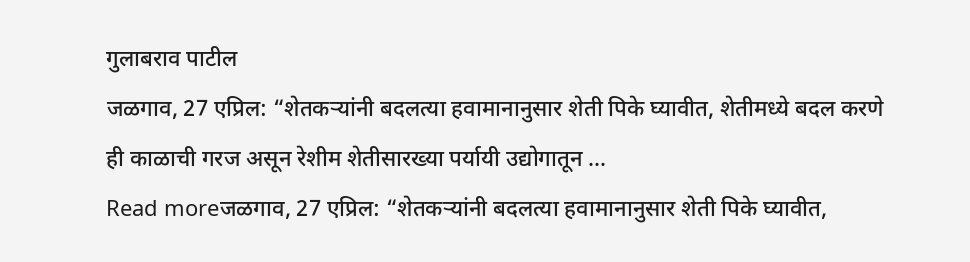गुलाबराव पाटील
जळगाव, 27 एप्रिल: “शेतकऱ्यांनी बदलत्या हवामानानुसार शेती पिके घ्यावीत, शेतीमध्ये बदल करणे ही काळाची गरज असून रेशीम शेतीसारख्या पर्यायी उद्योगातून ...
Read moreजळगाव, 27 एप्रिल: “शेतकऱ्यांनी बदलत्या हवामानानुसार शेती पिके घ्यावीत,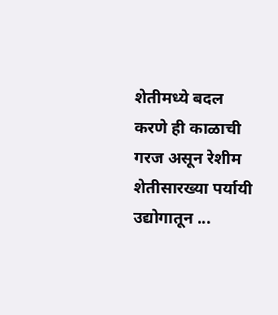शेतीमध्ये बदल करणे ही काळाची गरज असून रेशीम शेतीसारख्या पर्यायी उद्योगातून ...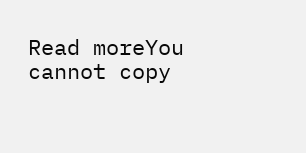Read moreYou cannot copy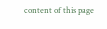content of this page